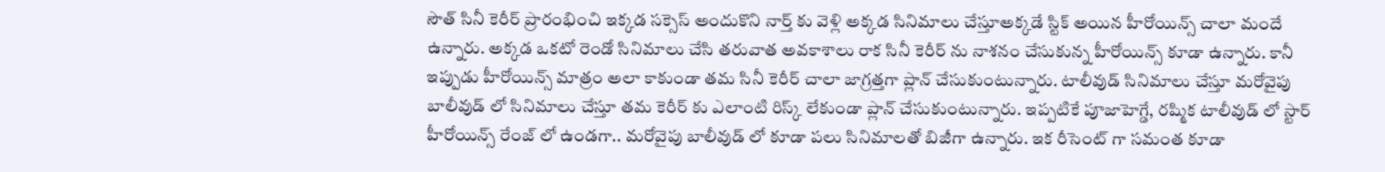సౌత్ సినీ కెరీర్ ప్రారంభించి ఇక్కడ సక్సెస్ అందుకొని నార్త్ కు వెళ్లి అక్కడ సినిమాలు చేస్తూఅక్కడే స్టిక్ అయిన హీరోయిన్స్ చాలా మందే ఉన్నారు. అక్కడ ఒకటో రెండో సినిమాలు చేసి తరువాత అవకాశాలు రాక సినీ కెరీర్ ను నాశనం చేసుకున్న హీరోయిన్స్ కూడా ఉన్నారు. కానీ ఇప్పుడు హీరోయిన్స్ మాత్రం అలా కాకుండా తమ సినీ కెరీర్ చాలా జాగ్రత్తగా ప్లాన్ చేసుకుంటున్నారు. టాలీవుడ్ సినిమాలు చేస్తూ మరోవైపు బాలీవుడ్ లో సినిమాలు చేస్తూ తమ కెరీర్ కు ఎలాంటి రిస్క్ లేకుండా ప్లాన్ చేసుకుంటున్నారు. ఇప్పటికే పూజాహెగ్డే, రష్మిక టాలీవుడ్ లో స్టార్ హీరోయిన్స్ రేంజ్ లో ఉండగా.. మరోవైపు బాలీవుడ్ లో కూడా పలు సినిమాలతో బిజీగా ఉన్నారు. ఇక రీసెంట్ గా సమంత కూడా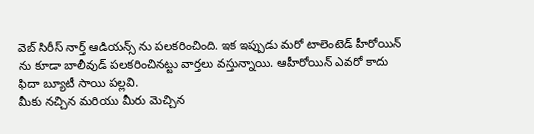వెబ్ సిరీస్ నార్త్ ఆడియన్స్ ను పలకరించింది. ఇక ఇప్పుడు మరో టాలెంటెడ్ హీరోయిన్ ను కూడా బాలీవుడ్ పలకరించినట్టు వార్తలు వస్తున్నాయి. ఆహీరోయిన్ ఎవరో కాదు ఫిదా బ్యూటీ సాయి పల్లవి.
మీకు నచ్చిన మరియు మీరు మెచ్చిన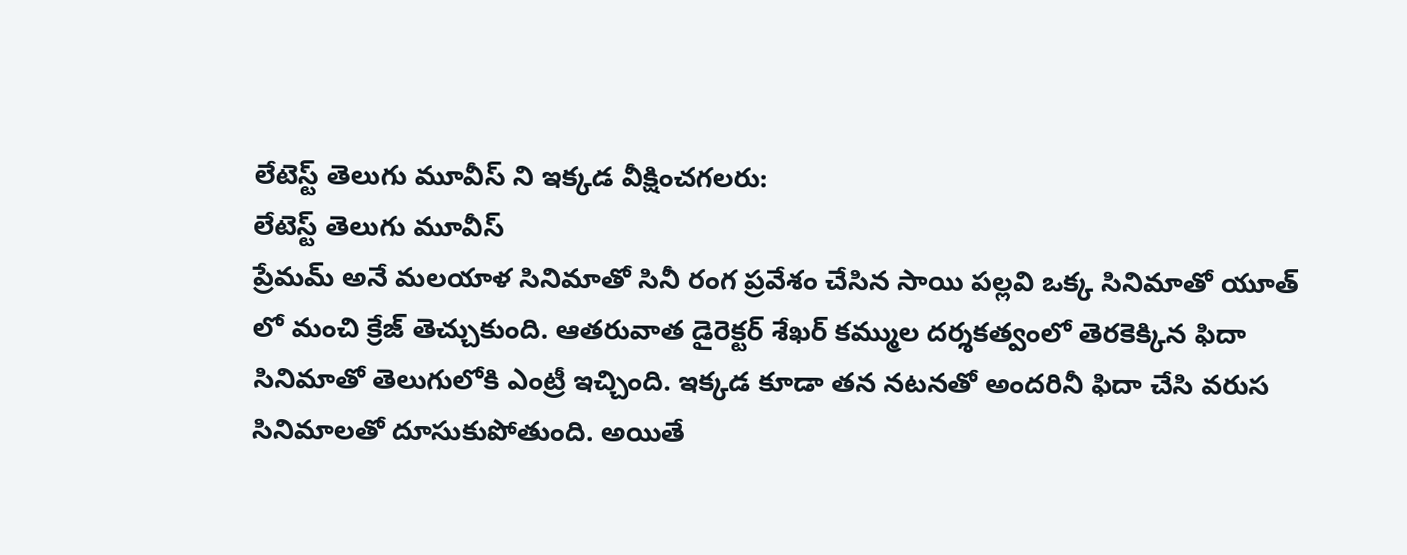లేటెస్ట్ తెలుగు మూవీస్ ని ఇక్కడ వీక్షించగలరు:
లేటెస్ట్ తెలుగు మూవీస్
ప్రేమమ్ అనే మలయాళ సినిమాతో సినీ రంగ ప్రవేశం చేసిన సాయి పల్లవి ఒక్క సినిమాతో యూత్ లో మంచి క్రేజ్ తెచ్చుకుంది. ఆతరువాత డైరెక్టర్ శేఖర్ కమ్ముల దర్శకత్వంలో తెరకెక్కిన ఫిదా సినిమాతో తెలుగులోకి ఎంట్రీ ఇచ్చింది. ఇక్కడ కూడా తన నటనతో అందరినీ ఫిదా చేసి వరుస సినిమాలతో దూసుకుపోతుంది. అయితే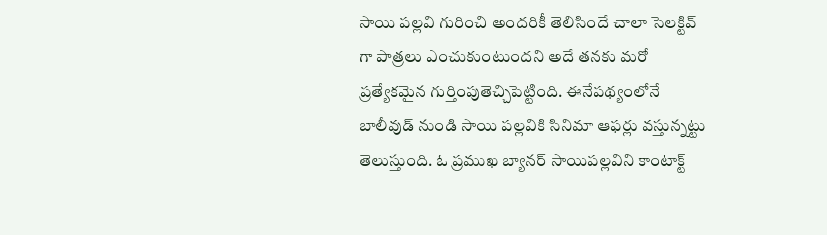సాయి పల్లవి గురించి అందరికీ తెలిసిందే చాలా సెలక్టివ్ గా పాత్రలు ఎంచుకుంటుందని అదే తనకు మరో ప్రత్యేకమైన గుర్తింపుతెచ్చిపెట్టింది. ఈనేపథ్యంలోనే బాలీవుడ్ నుండి సాయి పల్లవికి సినిమా ఆఫర్లు వస్తున్నట్టు తెలుస్తుంది. ఓ ప్రముఖ బ్యానర్ సాయిపల్లవిని కాంటాక్ట్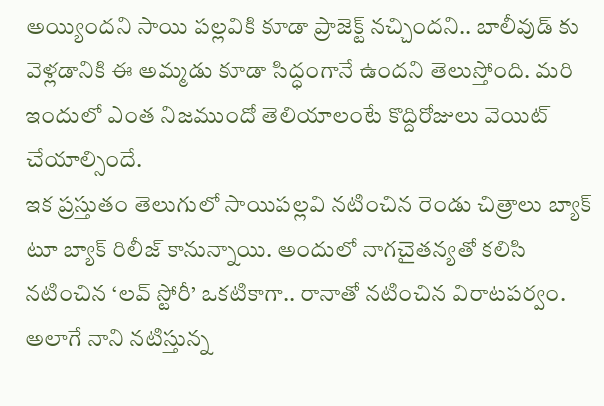అయ్యిందని సాయి పల్లవికి కూడా ప్రాజెక్ట్ నచ్చిందని.. బాలీవుడ్ కు వెళ్లడానికి ఈ అమ్మడు కూడా సిద్ధంగానే ఉందని తెలుస్తోంది. మరి ఇందులో ఎంత నిజముందో తెలియాలంటే కొద్దిరోజులు వెయిట్ చేయాల్సిందే.
ఇక ప్రస్తుతం తెలుగులో సాయిపల్లవి నటించిన రెండు చిత్రాలు బ్యాక్ టూ బ్యాక్ రిలీజ్ కానున్నాయి. అందులో నాగచైతన్యతో కలిసి నటించిన ‘లవ్ స్టోరీ’ ఒకటికాగా.. రానాతో నటించిన విరాటపర్వం. అలాగే నాని నటిస్తున్న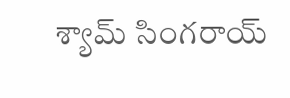శ్యామ్ సింగరాయ్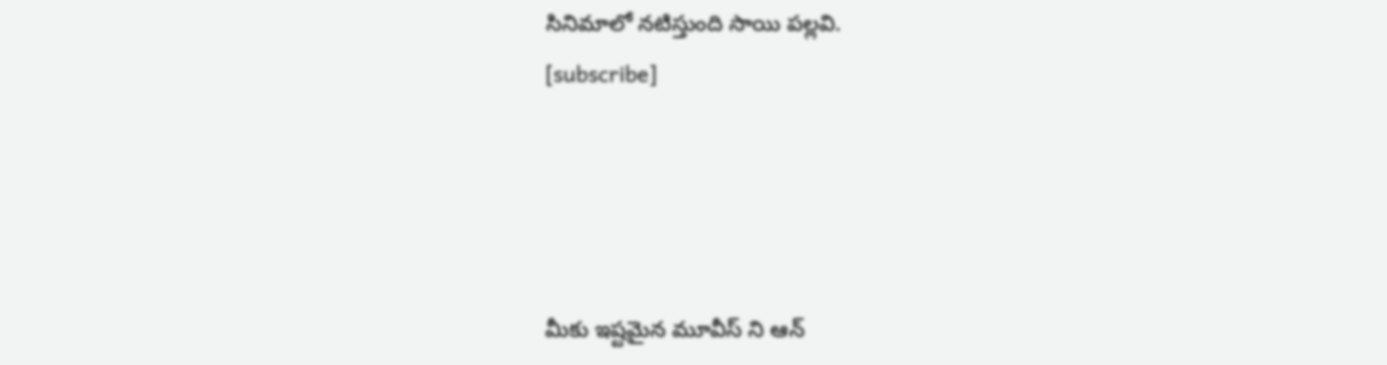సినిమాలో నటిస్తుంది సాయి పల్లవి.
[subscribe]




మీకు ఇష్టమైన మూవీస్ ని ఆన్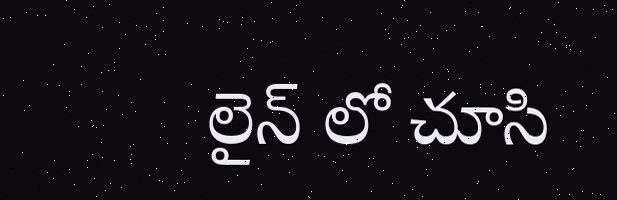లైన్ లో చూసి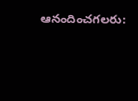ఆనందించగలరు: